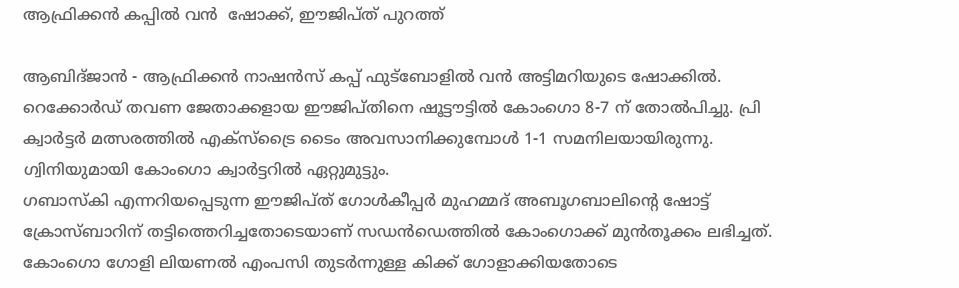ആഫ്രിക്കന്‍ കപ്പില്‍ വന്‍  ഷോക്ക്, ഈജിപ്ത് പുറത്ത്

ആബിദ്ജാന്‍ - ആഫ്രിക്കന്‍ നാഷന്‍സ് കപ്പ് ഫുട്‌ബോളില്‍ വന്‍ അട്ടിമറിയുടെ ഷോക്കില്‍. റെക്കോര്‍ഡ് തവണ ജേതാക്കളായ ഈജിപ്തിനെ ഷൂട്ടൗട്ടില്‍ കോംഗൊ 8-7 ന് തോല്‍പിച്ചു. പ്രി ക്വാര്‍ട്ടര്‍ മത്സരത്തില്‍ എക്‌സ്‌ട്രൈ ടൈം അവസാനിക്കുമ്പോള്‍ 1-1 സമനിലയായിരുന്നു. ഗ്വിനിയുമായി കോംഗൊ ക്വാര്‍ട്ടറില്‍ ഏറ്റുമുട്ടും.
ഗബാസ്‌കി എന്നറിയപ്പെടുന്ന ഈജിപ്ത് ഗോള്‍കീപ്പര്‍ മുഹമ്മദ് അബൂഗബാലിന്റെ ഷോട്ട് ക്രോസ്ബാറിന് തട്ടിത്തെറിച്ചതോടെയാണ് സഡന്‍ഡെത്തില്‍ കോംഗൊക്ക് മുന്‍തൂക്കം ലഭിച്ചത്. കോംഗൊ ഗോളി ലിയണല്‍ എംപസി തുടര്‍ന്നുള്ള കിക്ക് ഗോളാക്കിയതോടെ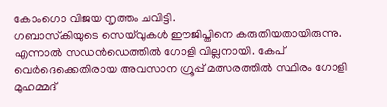കോംഗൊ വിജയ നൃത്തം ചവിട്ടി.
ഗബാസ്‌കിയുടെ സെയ്‌വുകള്‍ ഈജിപ്തിനെ കരുതിയതായിരുന്നു. എന്നാല്‍ സഡന്‍ഡെത്തില്‍ ഗോളി വില്ലനായി. കേപ് വെര്‍ദെക്കെതിരായ അവസാന ഗ്രൂപ്പ് മത്സരത്തില്‍ സ്ഥിരം ഗോളി മുഹമ്മദ്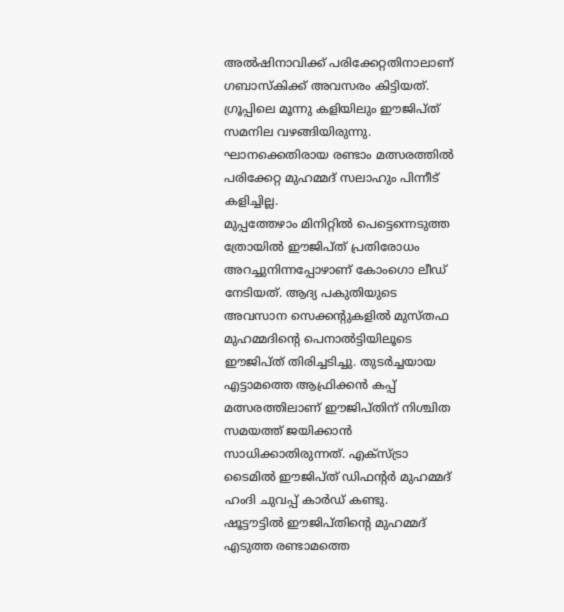അല്‍ഷിനാവിക്ക് പരിക്കേറ്റതിനാലാണ് ഗബാസ്‌കിക്ക് അവസരം കിട്ടിയത്. ഗ്രൂപ്പിലെ മൂന്നു കളിയിലും ഈജിപ്ത് സമനില വഴങ്ങിയിരുന്നു. ഘാനക്കെതിരായ രണ്ടാം മത്സരത്തില്‍ പരിക്കേറ്റ മുഹമ്മദ് സലാഹും പിന്നീട് കളിച്ചില്ല.
മുപ്പത്തേഴാം മിനിറ്റില്‍ പെട്ടെന്നെടുത്ത ത്രോയില്‍ ഈജിപ്ത് പ്രതിരോധം അറച്ചുനിന്നപ്പോഴാണ് കോംഗൊ ലീഡ് നേടിയത്. ആദ്യ പകുതിയുടെ അവസാന സെക്കന്റുകളില്‍ മുസ്തഫ മുഹമ്മദിന്റെ പെനാല്‍ട്ടിയിലൂടെ ഈജിപ്ത് തിരിച്ചടിച്ചു. തുടര്‍ച്ചയായ എട്ടാമത്തെ ആഫ്രിക്കന്‍ കപ്പ് മത്സരത്തിലാണ് ഈജിപ്തിന് നിശ്ചിത സമയത്ത് ജയിക്കാന്‍ സാധിക്കാതിരുന്നത്. എക്‌സ്ട്രാ ടൈമില്‍ ഈജിപ്ത് ഡിഫന്റര്‍ മുഹമ്മദ് ഹംദി ചുവപ്പ് കാര്‍ഡ് കണ്ടു.
ഷൂട്ടൗട്ടില്‍ ഈജിപ്തിന്റെ മുഹമ്മദ് എടുത്ത രണ്ടാമത്തെ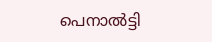പെനാല്‍ട്ടി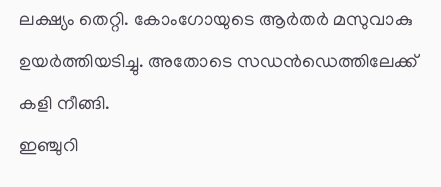ലക്ഷ്യം തെറ്റി. കോംഗോയുടെ ആര്‍തര്‍ മസുവാകു ഉയര്‍ത്തിയടിച്ചു. അതോടെ സഡന്‍ഡെത്തിലേക്ക് കളി നീങ്ങി.
ഇഞ്ചുറി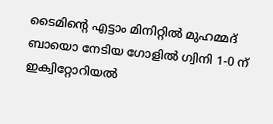ടൈമിന്റെ എട്ടാം മിനിറ്റില്‍ മുഹമ്മദ് ബായൊ നേടിയ ഗോളില്‍ ഗ്വിനി 1-0 ന് ഇക്വിറ്റോറിയല്‍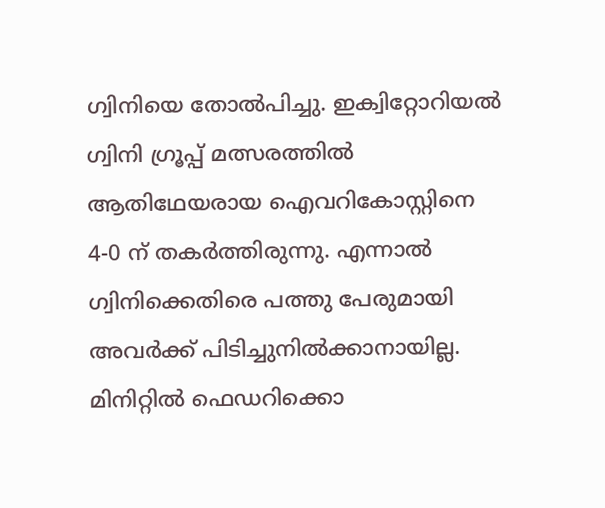ഗ്വിനിയെ തോല്‍പിച്ചു. ഇക്വിറ്റോറിയല്‍ ഗ്വിനി ഗ്രൂപ്പ് മത്സരത്തില്‍ ആതിഥേയരായ ഐവറികോസ്റ്റിനെ 4-0 ന് തകര്‍ത്തിരുന്നു. എന്നാല്‍ ഗ്വിനിക്കെതിരെ പത്തു പേരുമായി അവര്‍ക്ക് പിടിച്ചുനില്‍ക്കാനായില്ല. മിനിറ്റില്‍ ഫെഡറിക്കൊ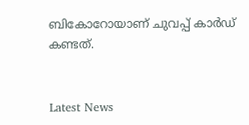ബികോറോയാണ് ചുവപ്പ് കാര്‍ഡ് കണ്ടത്.


Latest News